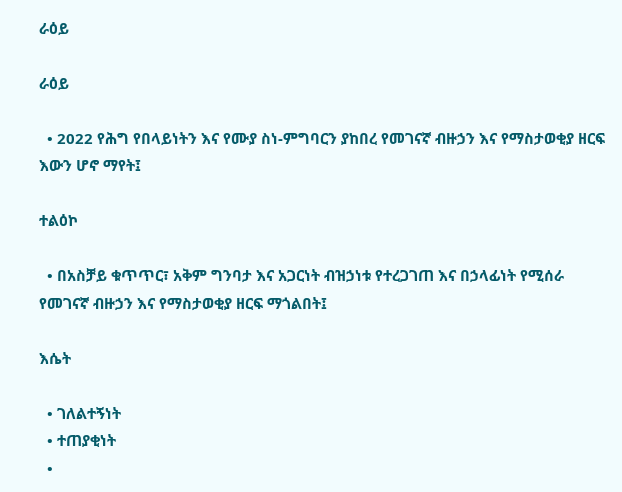ራዕይ

ራዕይ

  • 2022 የሕግ የበላይነትን እና የሙያ ስነ-ምግባርን ያከበረ የመገናኛ ብዙኃን እና የማስታወቂያ ዘርፍ እውን ሆኖ ማየት፤

ተልዕኮ

  • በአስቻይ ቁጥጥር፣ አቅም ግንባታ እና አጋርነት ብዝኃነቱ የተረጋገጠ እና በኃላፊነት የሚሰራ የመገናኛ ብዙኃን እና የማስታወቂያ ዘርፍ ማጎልበት፤

እሴት

  • ገለልተኝነት
  • ተጠያቂነት
  •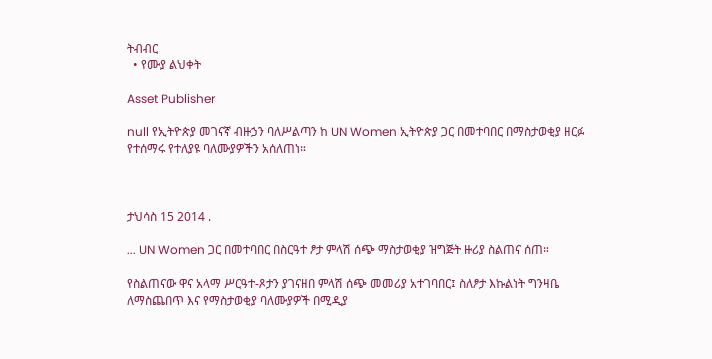ትብብር
  • የሙያ ልህቀት

Asset Publisher

null የኢትዮጵያ መገናኛ ብዙኃን ባለሥልጣን ከ UN Women ኢትዮጵያ ጋር በመተባበር በማስታወቂያ ዘርፉ የተሰማሩ የተለያዩ ባለሙያዎችን አሰለጠነ።



ታህሳስ 15 2014 .

... UN Women ጋር በመተባበር በስርዓተ ፆታ ምላሽ ሰጭ ማስታወቂያ ዝግጅት ዙሪያ ስልጠና ሰጠ።

የስልጠናው ዋና አላማ ሥርዓተ-ጾታን ያገናዘበ ምላሽ ሰጭ መመሪያ አተገባበር፤ ስለፆታ እኩልነት ግንዛቤ ለማስጨበጥ እና የማስታወቂያ ባለሙያዎች በሚዲያ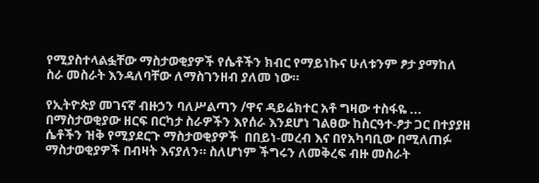የሚያስተላልፏቸው ማስታወቂያዎች የሴቶችን ክብር የማይነኩና ሁለቱንም ፆታ ያማከለ ስራ መስራት እንዳለባቸው ለማስገንዘብ ያለመ ነው።

የኢትዮጵያ መገናኛ ብዙኃን ባለሥልጣን /ዋና ዳይሬክተር አቶ ግዛው ተስፋዬ ... በማስታወቂያው ዘርፍ በርካታ ስራዎችን እየሰራ እንደሆነ ገልፀው ከስርዓተ-ፆታ ጋር በተያያዘ ሴቶችን ዝቅ የሚያደርጉ ማስታወቂያዎች  በበይነ-መረብ እና በየአካባቢው በሚለጠፉ ማስታወቂያዎች በብዛት እናያለን። ስለሆነም ችግሩን ለመቅረፍ ብዙ መስራት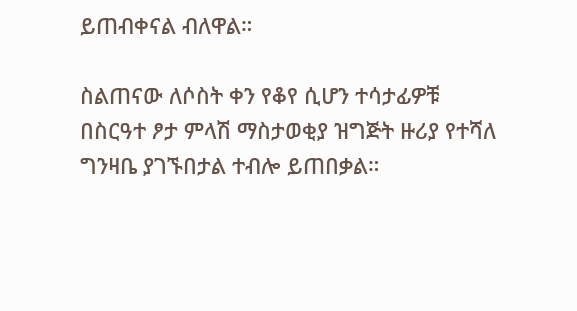ይጠብቀናል ብለዋል።

ስልጠናው ለሶስት ቀን የቆየ ሲሆን ተሳታፊዎቹ  በስርዓተ ፆታ ምላሽ ማስታወቂያ ዝግጅት ዙሪያ የተሻለ ግንዛቤ ያገኙበታል ተብሎ ይጠበቃል።